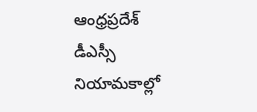ఆంధ్రప్రదేశ్ డీఎస్సీ నియామకాల్లో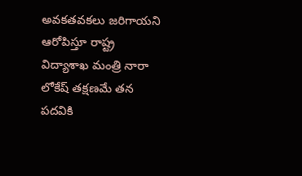అవకతవకలు జరిగాయని ఆరోపిస్తూ రాష్ట్ర విద్యాశాఖ మంత్రి నారా లోకేష్ తక్షణమే తన పదవికి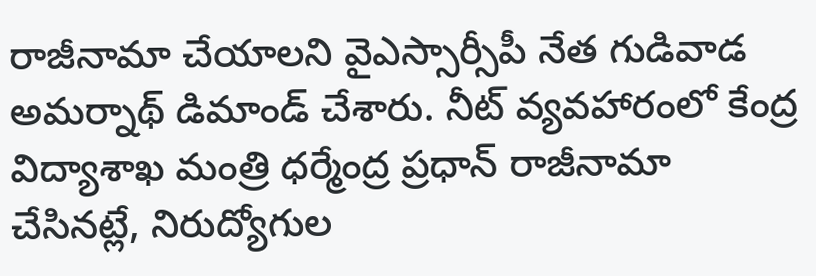రాజీనామా చేయాలని వైఎస్సార్సీపీ నేత గుడివాడ అమర్నాథ్ డిమాండ్ చేశారు. నీట్ వ్యవహారంలో కేంద్ర విద్యాశాఖ మంత్రి ధర్మేంద్ర ప్రధాన్ రాజీనామా చేసినట్లే, నిరుద్యోగుల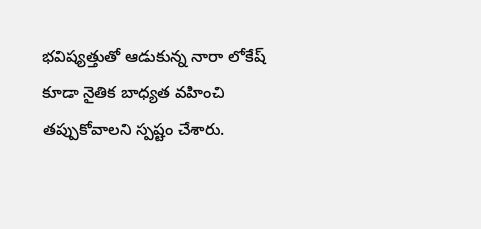భవిష్యత్తుతో ఆడుకున్న నారా లోకేష్ కూడా నైతిక బాధ్యత వహించి తప్పుకోవాలని స్పష్టం చేశారు.